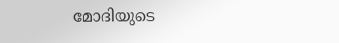മോദിയുടെ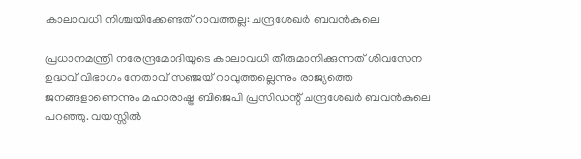കാലാവധി നിശ്ചയിക്കേണ്ടത് റാവത്തല്ല: ചന്ദ്രശേഖർ ബവൻകുലെ

പ്രധാനമന്ത്രി നരേന്ദ്രമോദിയുടെ കാലാവധി തീരുമാനിക്കുന്നത് ശിവസേന ഉദ്ധവ് വിഭാഗം നേതാവ് സഞ്ജയ് റാവുത്തല്ലെന്നും രാജ്യത്തെ ജനങ്ങളാണെന്നും മഹാരാഷ്ട്ര ബിജെപി പ്രസിഡന്റ് ചന്ദ്രശേഖർ ബവൻകുലെ പറഞ്ഞു. വയസ്സിൽ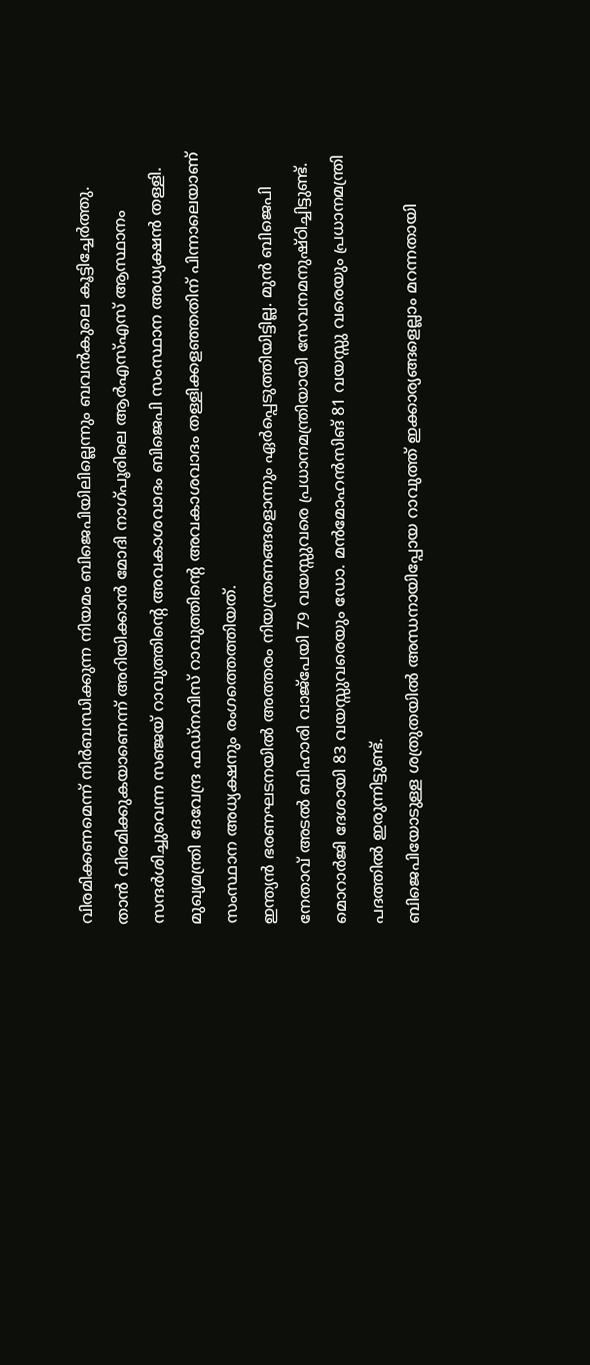വിരമിക്കണമെന്ന് നിർബന്ധിക്കുന്ന നിയമം ബിജെപിയിലില്ലെന്നും ബവൻകുലെ കൂട്ടിച്ചേർത്തു.
താൻ വിരമിക്കുകയാണെന്ന് അറിയിക്കാൻ മോദി നാഗ്പൂരിലെ ആർഎസ്എസ് ആസ്ഥാനം സന്ദർശിച്ചുവെന്ന സഞ്ജയ് റാവുത്തിന്റെ അവകാശവാദം ബിജെപി സംസ്ഥാന അധ്യക്ഷൻ തള്ളി. മുഖ്യമന്ത്രി ദേവേന്ദ്ര ഫഡ്നവിസ് റാവുത്തിന്റെ അവകാശവാദം തള്ളിക്കളഞ്ഞതിന് പിന്നാലെയാണ് സംസ്ഥാന അധ്യക്ഷനും രംഗത്തെത്തിയത്.
ഇന്ത്യൻ ഭരണഘടനയിൽ അത്തരം നിയന്ത്രണങ്ങളൊന്നും ഏർപ്പെടുത്തിയിട്ടില്ല. മുൻ ബിജെപി നേതാവ് അടൽ ബിഹാരി വാജ്പേയി 79 വയസ്സുവരെ പ്രധാനമന്ത്രിയായി സേവനമനുഷ്ഠിച്ചിട്ടുണ്ട്. മൊറാർജി ദേശായി 83 വയസ്സുവരെയും ഡോ. മൻമോഹൻസിങ് 81 വയസ്സു വരെയും പ്രധാനമന്ത്രി പദത്തിൽ ഇരുന്നിട്ടുണ്ട്.
ബിജെപിയോടുള്ള ശത്രുതയിൽ അന്ധനായിപ്പോയ റാവുത്ത് ഇക്കാര്യങ്ങളെല്ലാം മറന്നതായി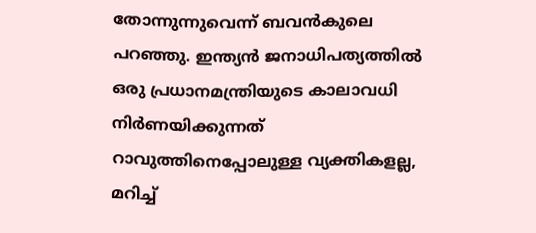തോന്നുന്നുവെന്ന് ബവൻകുലെ പറഞ്ഞു. ഇന്ത്യൻ ജനാധിപത്യത്തിൽ ഒരു പ്രധാനമന്ത്രിയുടെ കാലാവധി നിർണയിക്കുന്നത് റാവുത്തിനെപ്പോലുള്ള വ്യക്തികളല്ല, മറിച്ച്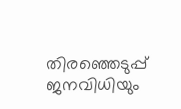തിരഞ്ഞെടുപ്പ് ജനവിധിയും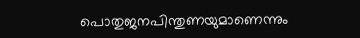പൊതുജനപിന്തുണയുമാണെന്നും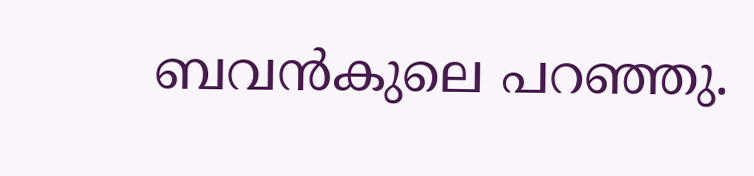ബവൻകുലെ പറഞ്ഞു.